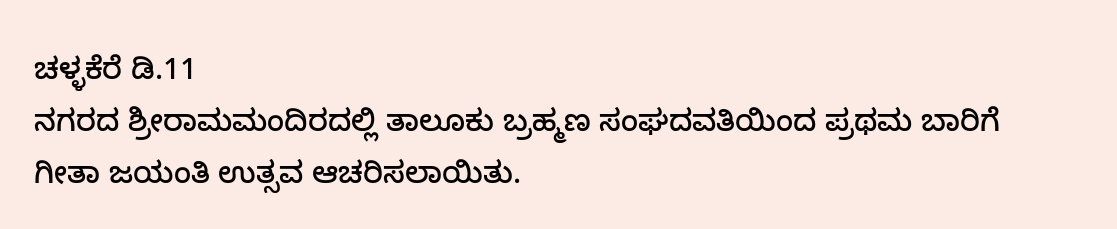ಚಳ್ಳಕೆರೆ ಡಿ.11
ನಗರದ ಶ್ರೀರಾಮಮಂದಿರದಲ್ಲಿ ತಾಲೂಕು ಬ್ರಹ್ಮಣ ಸಂಘದವತಿಯಿಂದ ಪ್ರಥಮ ಬಾರಿಗೆ ಗೀತಾ ಜಯಂತಿ ಉತ್ಸವ ಆಚರಿಸಲಾಯಿತು.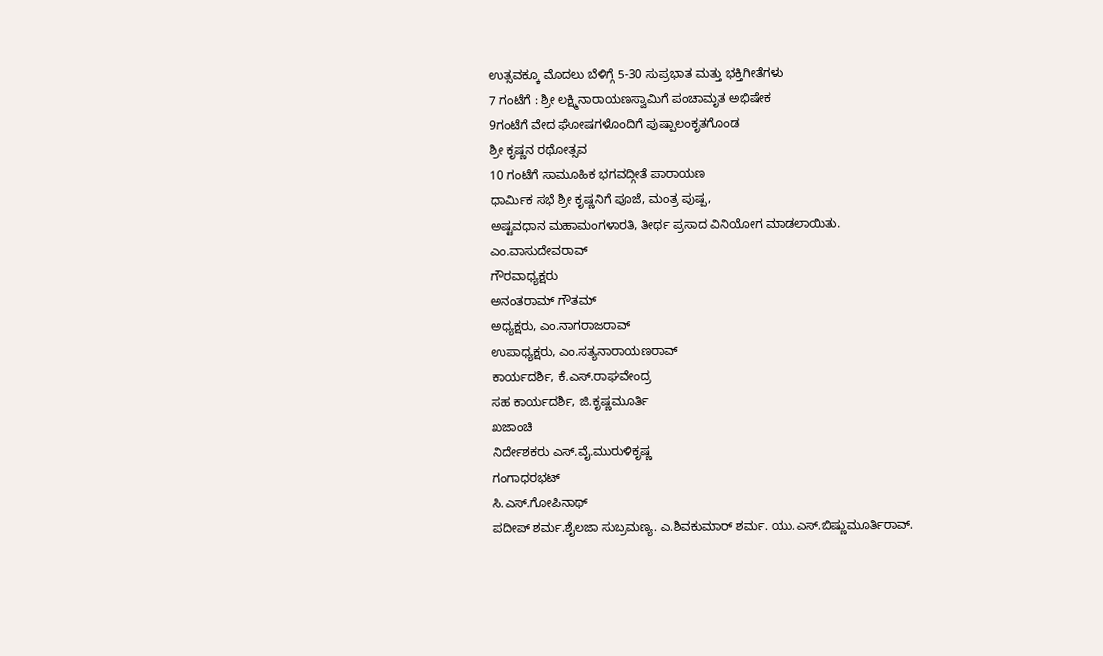ಉತ್ಸವಕ್ಕೂ ಮೊದಲು ಬೆಳಿಗ್ಗೆ 5-30 ಸುಪ್ರಭಾತ ಮತ್ತು ಭಕ್ತಿಗೀತೆಗಳು
7 ಗಂಟೆಗೆ : ಶ್ರೀ ಲಕ್ಷ್ಮಿನಾರಾಯಣಸ್ವಾಮಿಗೆ ಪಂಚಾಮೃತ ಅಭಿಷೇಕ
9ಗಂಟೆಗೆ ವೇದ ಘೋಷಗಳೊಂದಿಗೆ ಪುಷ್ಪಾಲಂಕೃತಗೊಂಡ
ಶ್ರೀ ಕೃಷ್ಣನ ರಥೋತ್ಸವ
10 ಗಂಟೆಗೆ ಸಾಮೂಹಿಕ ಭಗವದ್ಗೀತೆ ಪಾರಾಯಣ
ಧಾರ್ಮಿಕ ಸಭೆ ಶ್ರೀ ಕೃಷ್ಣನಿಗೆ ಪೂಜೆ, ಮಂತ್ರ ಪುಷ್ಪ,
ಅಷ್ಟವಧಾನ ಮಹಾಮಂಗಳಾರತಿ, ತೀರ್ಥ ಪ್ರಸಾದ ವಿನಿಯೋಗ ಮಾಡಲಾಯಿತು.
ಎಂ.ವಾಸುದೇವರಾವ್
ಗೌರವಾಧ್ಯಕ್ಷರು
ಅನಂತರಾಮ್ ಗೌತಮ್
ಅಧ್ಯಕ್ಷರು, ಎಂ.ನಾಗರಾಜರಾವ್
ಉಪಾಧ್ಯಕ್ಷರು, ಎಂ.ಸತ್ಯನಾರಾಯಣರಾವ್
ಕಾರ್ಯದರ್ಶಿ, ಕೆ.ಎಸ್.ರಾಘವೇಂದ್ರ
ಸಹ ಕಾರ್ಯದರ್ಶಿ, ಜಿ.ಕೃಷ್ಣಮೂರ್ತಿ
ಖಜಾಂಚಿ
ನಿರ್ದೇಶಕರು ಎಸ್.ವೈ.ಮುರುಳಿಕೃಷ್ಣ
ಗಂಗಾಧರಭಟ್
ಸಿ.ಎಸ್.ಗೋಪಿನಾಥ್
ಪದೀಪ್ ಶರ್ಮ.ಶೈಲಜಾ ಸುಬ್ರಮಣ್ಯ. ಎ.ಶಿವಕುಮಾರ್ ಶರ್ಮ. ಯು.ಎಸ್.ಬಿಷ್ಣುಮೂರ್ತಿರಾವ್.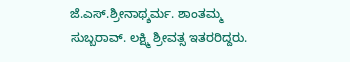ಜೆ.ಎಸ್.ಶ್ರೀನಾಥ್ಶರ್ಮ. ಶಾಂತಮ್ಮ ಸುಬ್ಬರಾವ್. ಲಕ್ಷ್ಮಿ ಶ್ರೀವತ್ಸ ಇತರರಿದ್ದರು.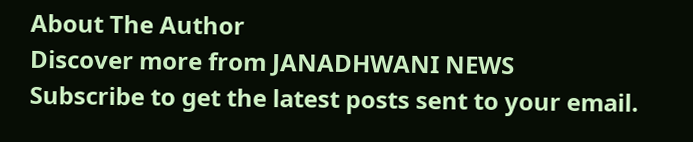About The Author
Discover more from JANADHWANI NEWS
Subscribe to get the latest posts sent to your email.